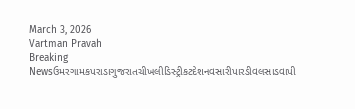March 3, 2026
Vartman Pravah
Breaking Newsઉમરગામકપરાડાગુજરાતચીખલીડિસ્ટ્રીકટદેશનવસારીપારડીવલસાડવાપી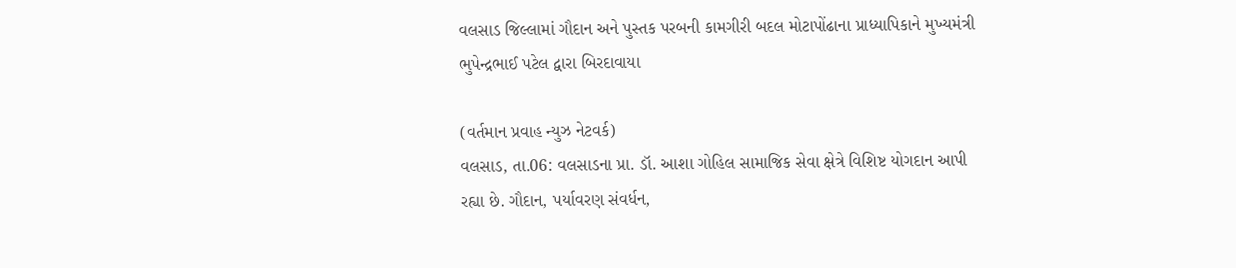વલસાડ જિલ્લામાં ગૌદાન અને પુસ્‍તક પરબની કામગીરી બદલ મોટાપોંઢાના પ્રાધ્‍યાપિકાને મુખ્‍યમંત્રી ભુપેન્‍દ્રભાઈ પટેલ દ્વારા બિરદાવાયા

(વર્તમાન પ્રવાહ ન્‍યુઝ નેટવર્ક)
વલસાડ, તા.06: વલસાડના પ્રા. ડૉ. આશા ગોહિલ સામાજિક સેવા ક્ષેત્રે વિશિષ્ટ યોગદાન આપી રહ્યા છે. ગૌદાન, પર્યાવરણ સંવર્ધન,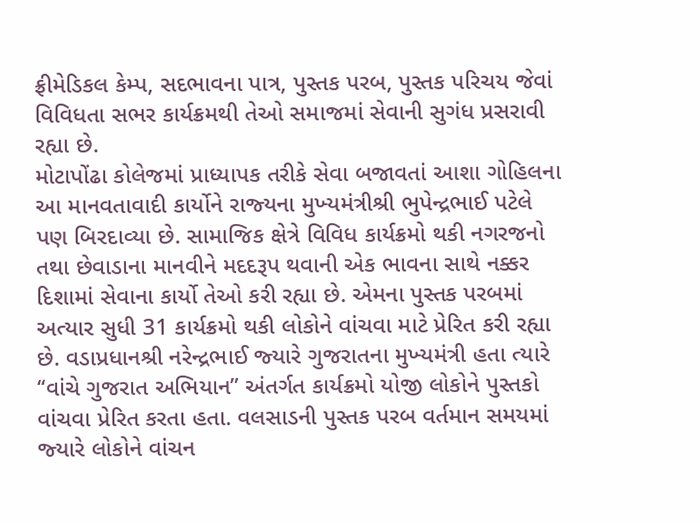ફ્રીમેડિકલ કેમ્‍પ, સદભાવના પાત્ર, પુસ્‍તક પરબ, પુસ્‍તક પરિચય જેવાં વિવિધતા સભર કાર્યક્રમથી તેઓ સમાજમાં સેવાની સુગંધ પ્રસરાવી રહ્યા છે.
મોટાપોંઢા કોલેજમાં પ્રાધ્‍યાપક તરીકે સેવા બજાવતાં આશા ગોહિલના આ માનવતાવાદી કાર્યોને રાજ્‍યના મુખ્‍યમંત્રીશ્રી ભુપેન્‍દ્રભાઈ પટેલે પણ બિરદાવ્‍યા છે. સામાજિક ક્ષેત્રે વિવિધ કાર્યક્રમો થકી નગરજનો તથા છેવાડાના માનવીને મદદરૂપ થવાની એક ભાવના સાથે નક્કર દિશામાં સેવાના કાર્યો તેઓ કરી રહ્યા છે. એમના પુસ્‍તક પરબમાં અત્‍યાર સુધી 31 કાર્યક્રમો થકી લોકોને વાંચવા માટે પ્રેરિત કરી રહ્યા છે. વડાપ્રધાનશ્રી નરેન્‍દ્રભાઈ જ્‍યારે ગુજરાતના મુખ્‍યમંત્રી હતા ત્‍યારે ‘‘વાંચે ગુજરાત અભિયાન” અંતર્ગત કાર્યક્રમો યોજી લોકોને પુસ્‍તકો વાંચવા પ્રેરિત કરતા હતા. વલસાડની પુસ્‍તક પરબ વર્તમાન સમયમાં જ્‍યારે લોકોને વાંચન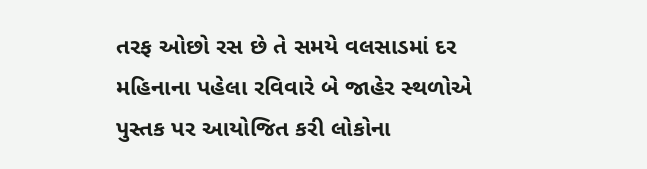તરફ ઓછો રસ છે તે સમયે વલસાડમાં દર મહિનાના પહેલા રવિવારે બે જાહેર સ્‍થળોએ પુસ્‍તક પર આયોજિત કરી લોકોના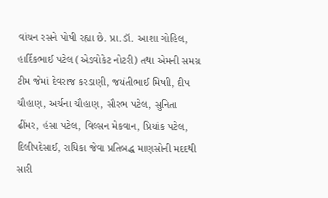વાંચન રસને પોષી રહ્યા છે. પ્રા.ડૉ. આશા ગોહિલ, હાર્દિકભાઈ પટેલ (એડવોકેટ નોટરી) તથા એમની સમગ્ર ટીમ જેમાં દેવરાજ કરડાણી, જયંતીભાઈ મિષાી, દીપ ચૌહાણ, અર્ચના ચૌહાણ, સૌરભ પટેલ, સુનિતા ઢીંમર, હંસા પટેલ, વિલ્‍સન મેકવાન, પ્રિયાંક પટેલ, દિલીપદેસાઈ, રાધિકા જેવા પ્રતિબદ્ધ માણસોની મદદથી સારી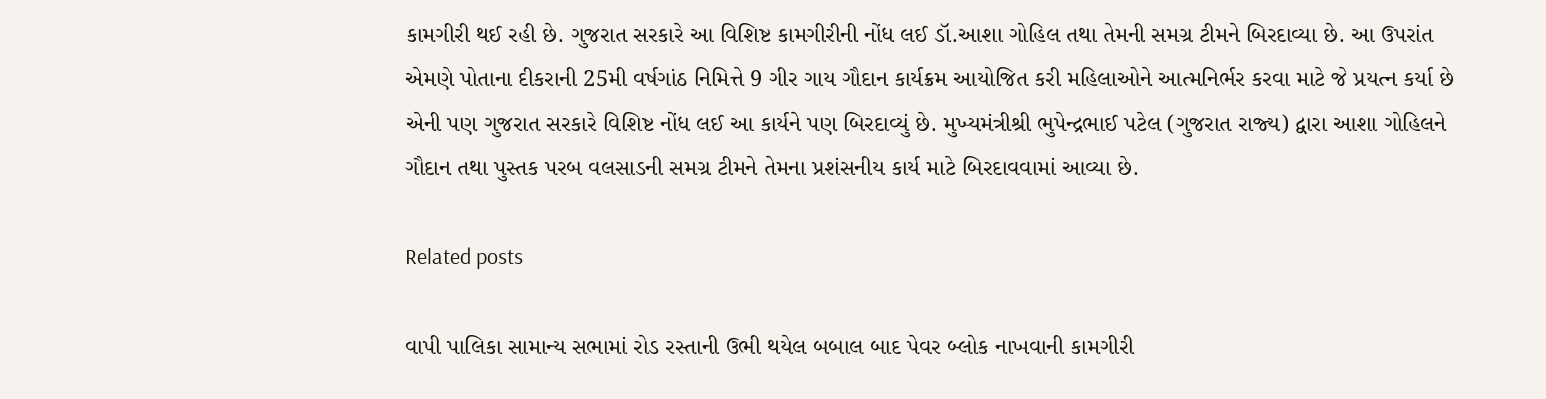કામગીરી થઈ રહી છે. ગુજરાત સરકારે આ વિશિષ્ટ કામગીરીની નોંધ લઈ ડૉ.આશા ગોહિલ તથા તેમની સમગ્ર ટીમને બિરદાવ્‍યા છે. આ ઉપરાંત એમણે પોતાના દીકરાની 25મી વર્ષગાંઠ નિમિત્તે 9 ગીર ગાય ગૌદાન કાર્યક્રમ આયોજિત કરી મહિલાઓને આત્‍મનિર્ભર કરવા માટે જે પ્રયત્‍ન કર્યા છે એની પણ ગુજરાત સરકારે વિશિષ્ટ નોંધ લઈ આ કાર્યને પણ બિરદાવ્‍યું છે. મુખ્‍યમંત્રીશ્રી ભુપેન્‍દ્રભાઈ પટેલ (ગુજરાત રાજ્‍ય) દ્વારા આશા ગોહિલને ગૌદાન તથા પુસ્‍તક પરબ વલસાડની સમગ્ર ટીમને તેમના પ્રશંસનીય કાર્ય માટે બિરદાવવામાં આવ્‍યા છે.

Related posts

વાપી પાલિકા સામાન્‍ય સભામાં રોડ રસ્‍તાની ઉભી થયેલ બબાલ બાદ પેવર બ્‍લોક નાખવાની કામગીરી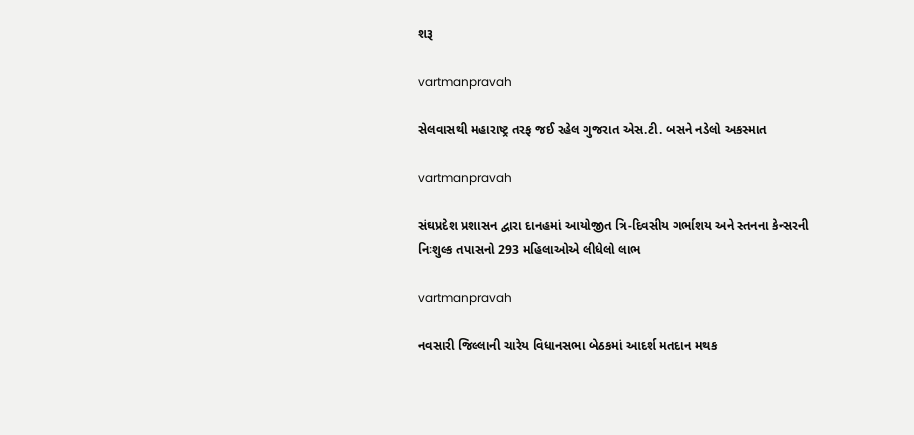શરૂ

vartmanpravah

સેલવાસથી મહારાષ્ટ્ર તરફ જઈ રહેલ ગુજરાત એસ.ટી. બસને નડેલો અકસ્‍માત

vartmanpravah

સંઘપ્રદેશ પ્રશાસન દ્વારા દાનહમાં આયોજીત ત્રિ-દિવસીય ગર્ભાશય અને સ્‍તનના કેન્‍સરની નિઃશુલ્‍ક તપાસનો 293 મહિલાઓએ લીધેલો લાભ

vartmanpravah

નવસારી જિલ્લાની ચારેય વિધાનસભા બેઠકમાં આદર્શ મતદાન મથક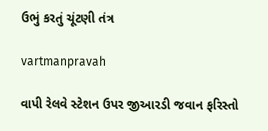ઉભું કરતું ચૂંટણી તંત્ર

vartmanpravah

વાપી રેલવે સ્‍ટેશન ઉપર જીઆરડી જવાન ફરિસ્‍તો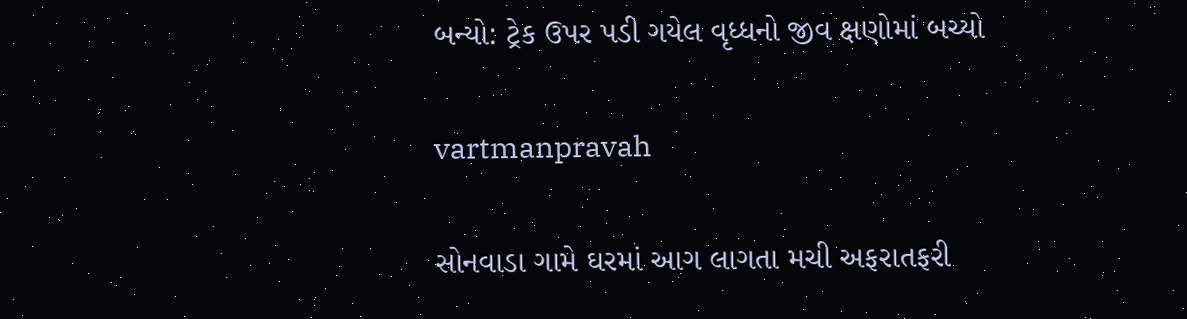બન્‍યો: ટ્રેક ઉપર પડી ગયેલ વૃધ્‍ધનો જીવ ક્ષણોમાં બચ્‍યો

vartmanpravah

સોનવાડા ગામે ઘરમાં આગ લાગતા મચી અફરાતફરી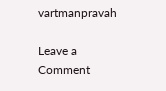vartmanpravah

Leave a Comment